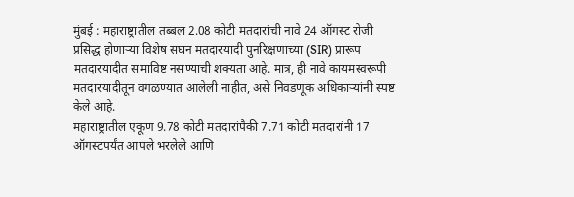मुंबई : महाराष्ट्रातील तब्बल 2.08 कोटी मतदारांची नावे 24 ऑगस्ट रोजी प्रसिद्ध होणाऱ्या विशेष सघन मतदारयादी पुनरिक्षणाच्या (SIR) प्रारूप मतदारयादीत समाविष्ट नसण्याची शक्यता आहे. मात्र, ही नावे कायमस्वरूपी मतदारयादीतून वगळण्यात आलेली नाहीत, असे निवडणूक अधिकाऱ्यांनी स्पष्ट केले आहे.
महाराष्ट्रातील एकूण 9.78 कोटी मतदारांपैकी 7.71 कोटी मतदारांनी 17 ऑगस्टपर्यंत आपले भरलेले आणि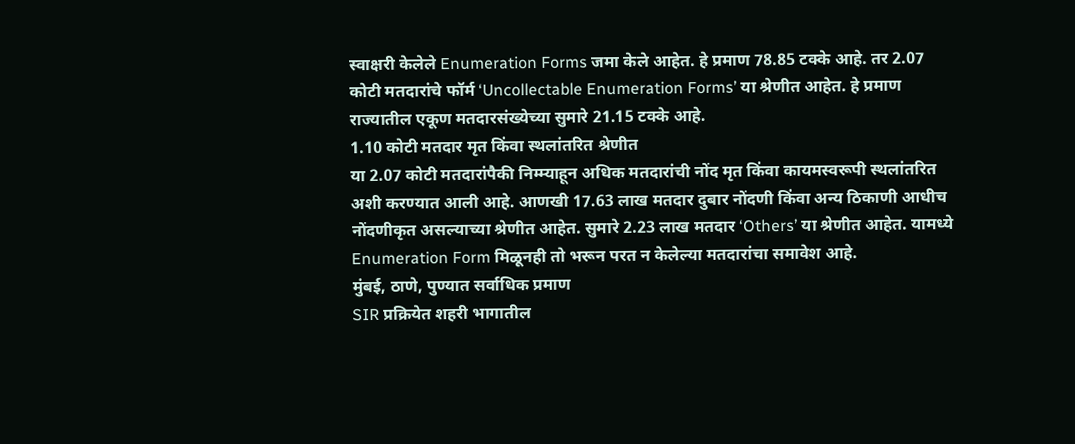स्वाक्षरी केलेले Enumeration Forms जमा केले आहेत. हे प्रमाण 78.85 टक्के आहे. तर 2.07 कोटी मतदारांचे फॉर्म ‘Uncollectable Enumeration Forms’ या श्रेणीत आहेत. हे प्रमाण राज्यातील एकूण मतदारसंख्येच्या सुमारे 21.15 टक्के आहे.
1.10 कोटी मतदार मृत किंवा स्थलांतरित श्रेणीत
या 2.07 कोटी मतदारांपैकी निम्म्याहून अधिक मतदारांची नोंद मृत किंवा कायमस्वरूपी स्थलांतरित अशी करण्यात आली आहे. आणखी 17.63 लाख मतदार दुबार नोंदणी किंवा अन्य ठिकाणी आधीच नोंदणीकृत असल्याच्या श्रेणीत आहेत. सुमारे 2.23 लाख मतदार ‘Others’ या श्रेणीत आहेत. यामध्ये Enumeration Form मिळूनही तो भरून परत न केलेल्या मतदारांचा समावेश आहे.
मुंबई, ठाणे, पुण्यात सर्वाधिक प्रमाण
SIR प्रक्रियेत शहरी भागातील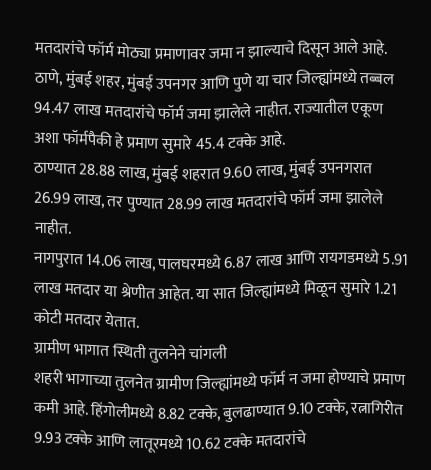मतदारांचे फॉर्म मोठ्या प्रमाणावर जमा न झाल्याचे दिसून आले आहे. ठाणे, मुंबई शहर, मुंबई उपनगर आणि पुणे या चार जिल्ह्यांमध्ये तब्बल 94.47 लाख मतदारांचे फॉर्म जमा झालेले नाहीत. राज्यातील एकूण अशा फॉर्मपैकी हे प्रमाण सुमारे 45.4 टक्के आहे.
ठाण्यात 28.88 लाख, मुंबई शहरात 9.60 लाख, मुंबई उपनगरात 26.99 लाख, तर पुण्यात 28.99 लाख मतदारांचे फॉर्म जमा झालेले नाहीत.
नागपुरात 14.06 लाख, पालघरमध्ये 6.87 लाख आणि रायगडमध्ये 5.91 लाख मतदार या श्रेणीत आहेत. या सात जिल्ह्यांमध्ये मिळून सुमारे 1.21 कोटी मतदार येतात.
ग्रामीण भागात स्थिती तुलनेने चांगली
शहरी भागाच्या तुलनेत ग्रामीण जिल्ह्यांमध्ये फॉर्म न जमा होण्याचे प्रमाण कमी आहे. हिंगोलीमध्ये 8.82 टक्के, बुलढाण्यात 9.10 टक्के, रत्नागिरीत 9.93 टक्के आणि लातूरमध्ये 10.62 टक्के मतदारांचे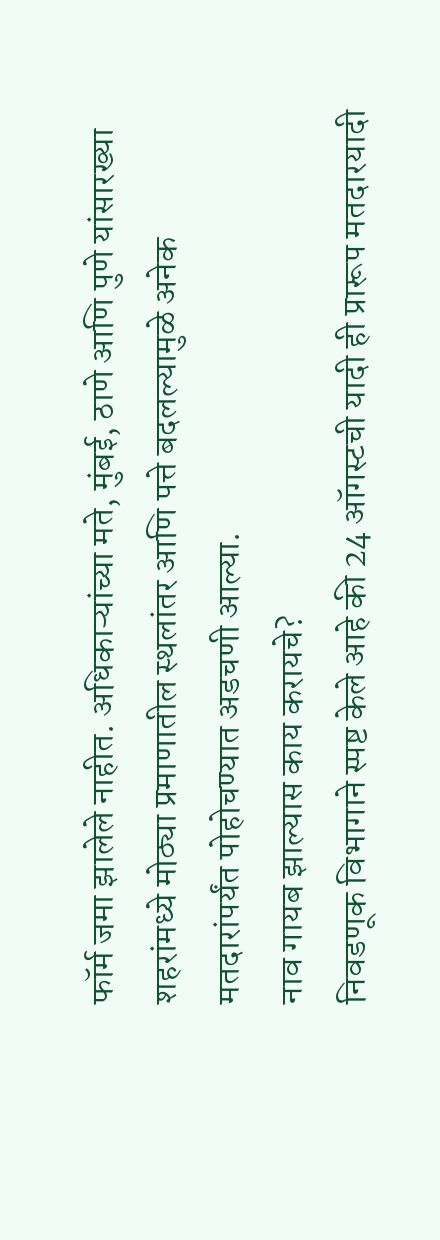फॉर्म जमा झालेले नाहीत. अधिकाऱ्यांच्या मते, मुंबई, ठाणे आणि पुणे यांसारख्या शहरांमध्ये मोठ्या प्रमाणातील स्थलांतर आणि पत्ते बदलल्यामुळे अनेक मतदारांपर्यंत पोहोचण्यात अडचणी आल्या.
नाव गायब झाल्यास काय करायचे?
निवडणूक विभागाने स्पष्ट केले आहे की 24 ऑगस्टची यादी ही प्रारूप मतदारयादी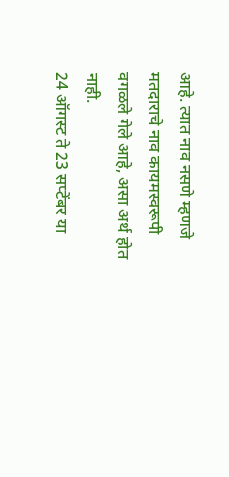आहे. त्यात नाव नसणे म्हणजे मतदाराचे नाव कायमस्वरूपी वगळले गेले आहे, असा अर्थ होत नाही.
24 ऑगस्ट ते 23 सप्टेंबर या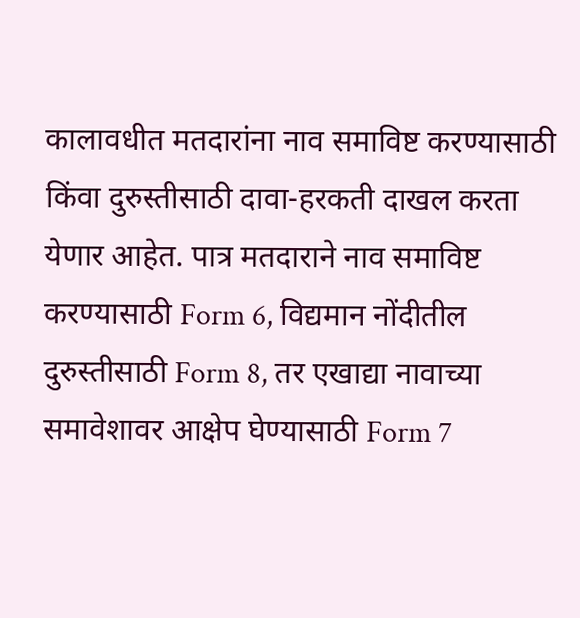कालावधीत मतदारांना नाव समाविष्ट करण्यासाठी किंवा दुरुस्तीसाठी दावा-हरकती दाखल करता येणार आहेत. पात्र मतदाराने नाव समाविष्ट करण्यासाठी Form 6, विद्यमान नोंदीतील दुरुस्तीसाठी Form 8, तर एखाद्या नावाच्या समावेशावर आक्षेप घेण्यासाठी Form 7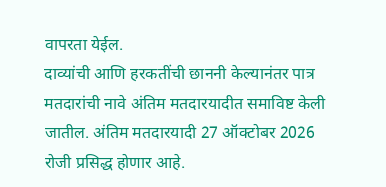वापरता येईल.
दाव्यांची आणि हरकतींची छाननी केल्यानंतर पात्र मतदारांची नावे अंतिम मतदारयादीत समाविष्ट केली जातील. अंतिम मतदारयादी 27 ऑक्टोबर 2026 रोजी प्रसिद्ध होणार आहे.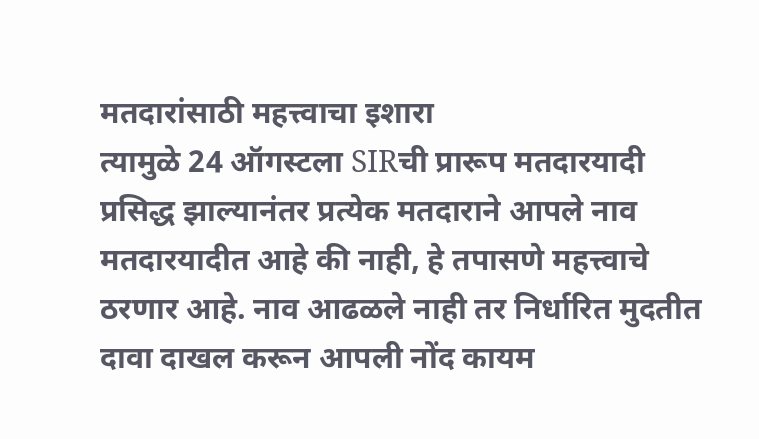मतदारांसाठी महत्त्वाचा इशारा
त्यामुळे 24 ऑगस्टला SIRची प्रारूप मतदारयादी प्रसिद्ध झाल्यानंतर प्रत्येक मतदाराने आपले नाव मतदारयादीत आहे की नाही, हे तपासणे महत्त्वाचे ठरणार आहे. नाव आढळले नाही तर निर्धारित मुदतीत दावा दाखल करून आपली नोंद कायम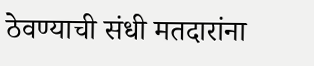ठेवण्याची संधी मतदारांना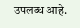उपलब्ध आहे.